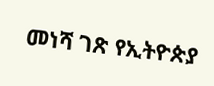መነሻ ገጽ የኢትዮጵያ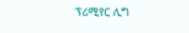ፕሪሚየር ሊግ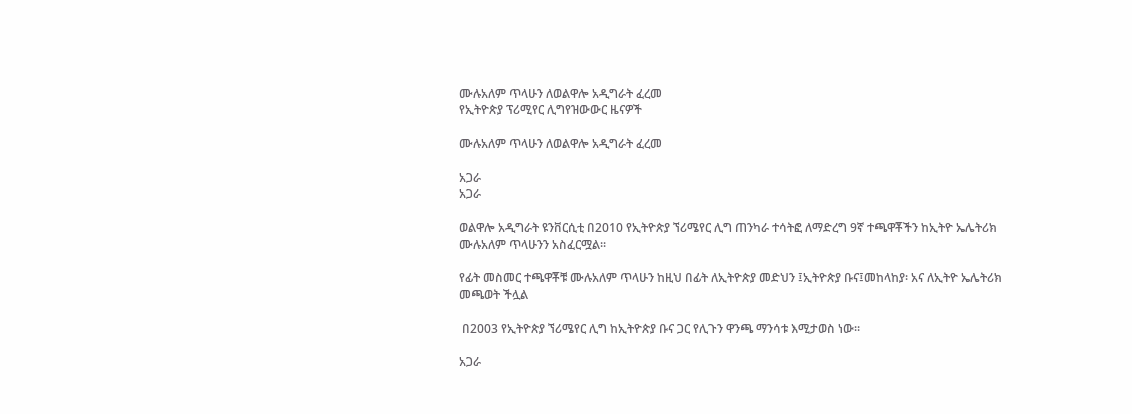ሙሉአለም ጥላሁን ለወልዋሎ አዲግራት ፈረመ
የኢትዮጵያ ፕሪሚየር ሊግየዝውውር ዜናዎች

ሙሉአለም ጥላሁን ለወልዋሎ አዲግራት ፈረመ

አጋራ
አጋራ

ወልዋሎ አዲግራት ዩንቨርሲቲ በ2010 የኢትዮጵያ ኘሪሜየር ሊግ ጠንካራ ተሳትፎ ለማድረግ 9ኛ ተጫዋቾችን ከኢትዮ ኤሌትሪክ ሙሉአለም ጥላሁንን አስፈርሟል፡፡

የፊት መስመር ተጫዋቾቹ ሙሉአለም ጥላሁን ከዚህ በፊት ለኢትዮጵያ መድህን ፤ኢትዮጵያ ቡና፤መከላከያ፡ አና ለኢትዮ ኤሌትሪክ መጫወት ችሏል

 በ2003 የኢትዮጵያ ኘሪሜየር ሊግ ከኢትዮጵያ ቡና ጋር የሊጉን ዋንጫ ማንሳቱ እሚታወስ ነው፡፡

አጋራ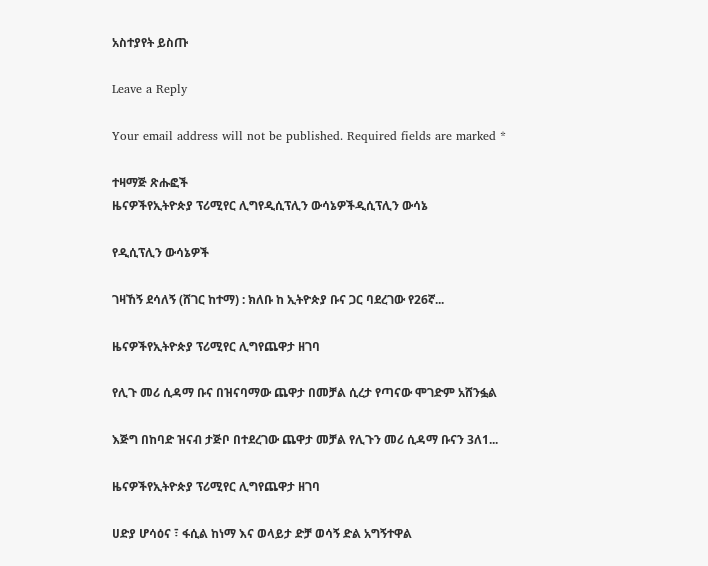አስተያየት ይስጡ

Leave a Reply

Your email address will not be published. Required fields are marked *

ተዛማጅ ጽሑፎች
ዜናዎችየኢትዮጵያ ፕሪሚየር ሊግየዲሲፕሊን ውሳኔዎችዲሲፕሊን ውሳኔ

የዲሲፕሊን ውሳኔዎች

ገዛኸኝ ደሳለኝ (ሸገር ከተማ) : ክለቡ ከ ኢትዮጵያ ቡና ጋር ባደረገው የ26ኛ...

ዜናዎችየኢትዮጵያ ፕሪሚየር ሊግየጨዋታ ዘገባ

የሊጉ መሪ ሲዳማ ቡና በዝናባማው ጨዋታ በመቻል ሲረታ የጣናው ሞገድም አሸንፏል

እጅግ በከባድ ዝናብ ታጅቦ በተደረገው ጨዋታ መቻል የሊጉን መሪ ሲዳማ ቡናን 3ለ1...

ዜናዎችየኢትዮጵያ ፕሪሚየር ሊግየጨዋታ ዘገባ

ሀድያ ሆሳዕና ፣ ፋሲል ከነማ እና ወላይታ ድቻ ወሳኝ ድል አግኝተዋል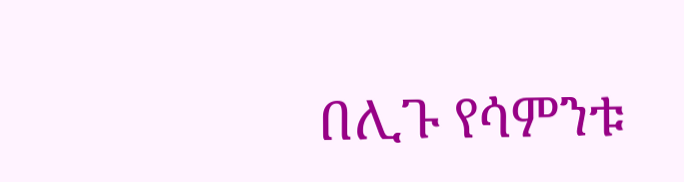በሊጉ የሳምንቱ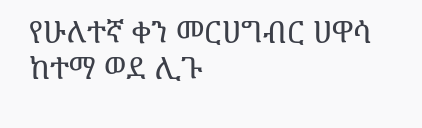የሁለተኛ ቀን መርሀግብር ሀዋሳ ከተማ ወደ ሊጉ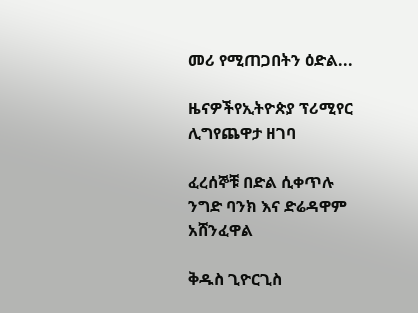መሪ የሚጠጋበትን ዕድል...

ዜናዎችየኢትዮጵያ ፕሪሚየር ሊግየጨዋታ ዘገባ

ፈረሰኞቹ በድል ሲቀጥሉ ንግድ ባንክ እና ድሬዳዋም አሸንፈዋል

ቅዱስ ጊዮርጊስ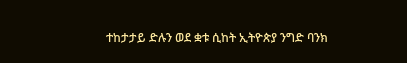ተከታታይ ድሉን ወደ ቋቱ ሲከት ኢትዮጵያ ንግድ ባንክ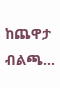ከጨዋታ ብልጫ...